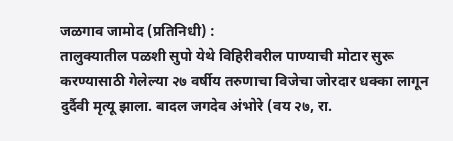जळगाव जामोद (प्रतिनिधी) :
तालुक्यातील पळशी सुपो येथे विहिरीवरील पाण्याची मोटार सुरू करण्यासाठी गेलेल्या २७ वर्षीय तरुणाचा विजेचा जोरदार धक्का लागून दुर्दैवी मृत्यू झाला. बादल जगदेव अंभोरे (वय २७, रा.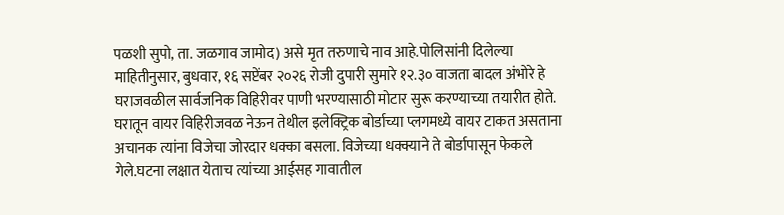पळशी सुपो, ता. जळगाव जामोद) असे मृत तरुणाचे नाव आहे.पोलिसांनी दिलेल्या माहितीनुसार, बुधवार, १६ सप्टेंबर २०२६ रोजी दुपारी सुमारे १२.३० वाजता बादल अंभोरे हे घराजवळील सार्वजनिक विहिरीवर पाणी भरण्यासाठी मोटार सुरू करण्याच्या तयारीत होते. घरातून वायर विहिरीजवळ नेऊन तेथील इलेक्ट्रिक बोर्डाच्या प्लगमध्ये वायर टाकत असताना अचानक त्यांना विजेचा जोरदार धक्का बसला. विजेच्या धक्क्याने ते बोर्डापासून फेकले गेले.घटना लक्षात येताच त्यांच्या आईसह गावातील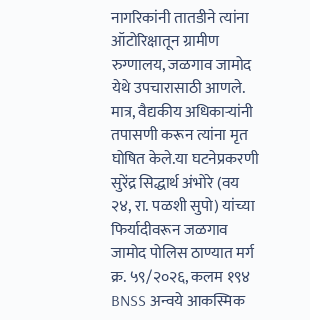नागरिकांनी तातडीने त्यांना ऑटोरिक्षातून ग्रामीण रुग्णालय, जळगाव जामोद येथे उपचारासाठी आणले. मात्र, वैद्यकीय अधिकाऱ्यांनी तपासणी करून त्यांना मृत घोषित केले.या घटनेप्रकरणी सुरेंद्र सिद्धार्थ अंभोरे (वय २४, रा. पळशी सुपो) यांच्या फिर्यादीवरून जळगाव जामोद पोलिस ठाण्यात मर्ग क्र. ५९/२०२६, कलम १९४ BNSS अन्वये आकस्मिक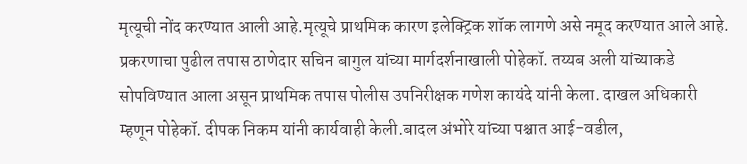मृत्यूची नोंद करण्यात आली आहे.मृत्यूचे प्राथमिक कारण इलेक्ट्रिक शॉक लागणे असे नमूद करण्यात आले आहे. प्रकरणाचा पुढील तपास ठाणेदार सचिन बागुल यांच्या मार्गदर्शनाखाली पोहेकॉ. तय्यब अली यांच्याकडे सोपविण्यात आला असून प्राथमिक तपास पोलीस उपनिरीक्षक गणेश कायंदे यांनी केला. दाखल अधिकारी म्हणून पोहेकॉ. दीपक निकम यांनी कार्यवाही केली.बादल अंभोरे यांच्या पश्चात आई-वडील,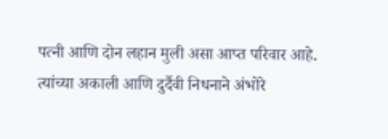पत्नी आणि दोन लहान मुली असा आप्त परिवार आहे. त्यांच्या अकाली आणि दुर्दैवी निधनाने अंभोरे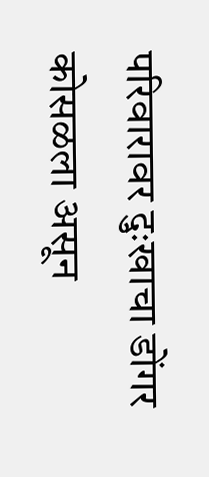परिवारावर दुःखाचा डोंगर कोसळला असून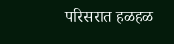परिसरात हळहळ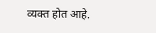व्यक्त होत आहे.